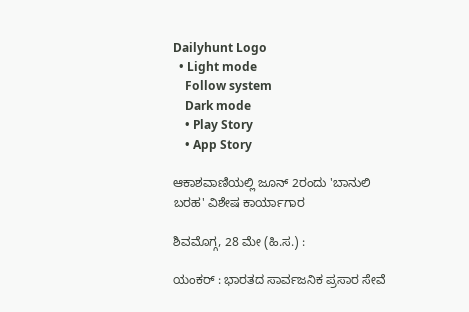Dailyhunt Logo
  • Light mode
    Follow system
    Dark mode
    • Play Story
    • App Story

ಆಕಾಶವಾಣಿಯಲ್ಲಿ ಜೂನ್ 2ರಂದು 'ಬಾನುಲಿ ಬರಹ' ವಿಶೇಷ ಕಾರ್ಯಾಗಾರ

ಶಿವಮೊಗ್ಗ, 28 ಮೇ (ಹಿ.ಸ.) :

ಯಂಕರ್ : ಭಾರತದ ಸಾರ್ವಜನಿಕ ಪ್ರಸಾರ ಸೇವೆ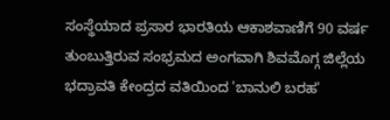ಸಂಸ್ಥೆಯಾದ ಪ್ರಸಾರ ಭಾರತಿಯ ಆಕಾಶವಾಣಿಗೆ 90 ವರ್ಷ ತುಂಬುತ್ತಿರುವ ಸಂಭ್ರಮದ ಅಂಗವಾಗಿ ಶಿವಮೊಗ್ಗ ಜಿಲ್ಲೆಯ ಭದ್ರಾವತಿ ಕೇಂದ್ರದ ವತಿಯಿಂದ 'ಬಾನುಲಿ ಬರಹ'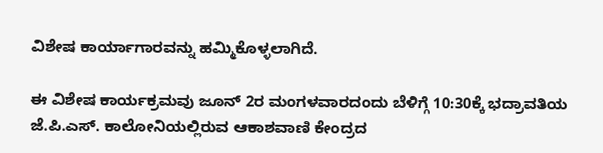ವಿಶೇಷ ಕಾರ್ಯಾಗಾರವನ್ನು ಹಮ್ಮಿಕೊಳ್ಳಲಾಗಿದೆ.

ಈ ವಿಶೇಷ ಕಾರ್ಯಕ್ರಮವು ಜೂನ್ 2ರ ಮಂಗಳವಾರದಂದು ಬೆಳಿಗ್ಗೆ 10:30ಕ್ಕೆ ಭದ್ರಾವತಿಯ ಜೆ.ಪಿ.ಎಸ್. ಕಾಲೋನಿಯಲ್ಲಿರುವ ಆಕಾಶವಾಣಿ ಕೇಂದ್ರದ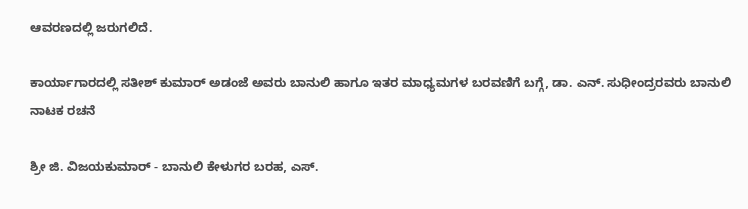ಆವರಣದಲ್ಲಿ ಜರುಗಲಿದೆ.

ಕಾರ್ಯಾಗಾರದಲ್ಲಿ ಸತೀಶ್ ಕುಮಾರ್ ಅಡಂಜೆ ಅವರು ಬಾನುಲಿ ಹಾಗೂ ಇತರ ಮಾಧ್ಯಮಗಳ ಬರವಣಿಗೆ ಬಗ್ಗೆ, ಡಾ. ಎನ್. ಸುಧೀಂದ್ರರವರು ಬಾನುಲಿ ನಾಟಕ ರಚನೆ

ಶ್ರೀ ಜಿ. ವಿಜಯಕುಮಾರ್ - ಬಾನುಲಿ ಕೇಳುಗರ ಬರಹ, ಎಸ್.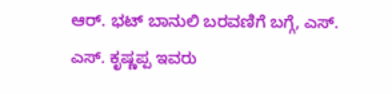ಆರ್. ಭಟ್ ಬಾನುಲಿ ಬರವಣಿಗೆ ಬಗ್ಗೆ, ಎಸ್. ಎಸ್. ಕೃಷ್ಣಪ್ಪ ಇವರು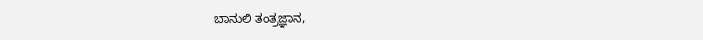ಬಾನುಲಿ ತಂತ್ರಜ್ಞಾನ,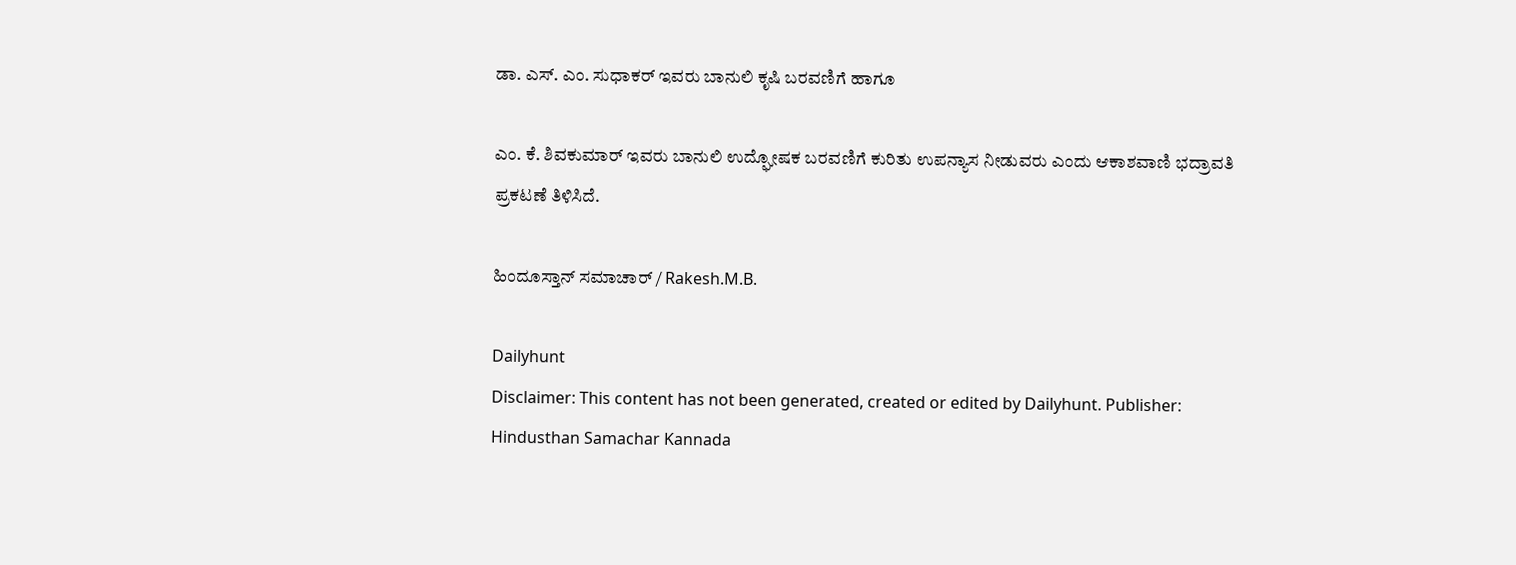ಡಾ. ಎಸ್. ಎಂ. ಸುಧಾಕರ್ ಇವರು ಬಾನುಲಿ ಕೃಷಿ ಬರವಣಿಗೆ ಹಾಗೂ

ಎಂ. ಕೆ. ಶಿವಕುಮಾರ್ ಇವರು ಬಾನುಲಿ ಉದ್ಘೋಷಕ ಬರವಣಿಗೆ ಕುರಿತು ಉಪನ್ಯಾಸ ನೀಡುವರು ಎಂದು ಆಕಾಶವಾಣಿ ಭದ್ರಾವತಿ ಪ್ರಕಟಣೆ ತಿಳಿಸಿದೆ.

ಹಿಂದೂಸ್ತಾನ್ ಸಮಾಚಾರ್ / Rakesh.M.B.

Dailyhunt
Disclaimer: This content has not been generated, created or edited by Dailyhunt. Publisher: Hindusthan Samachar Kannada